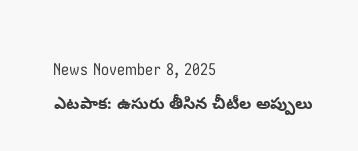News November 8, 2025
ఎటపాక: ఉసురు తీసిన చీటీల అప్పులు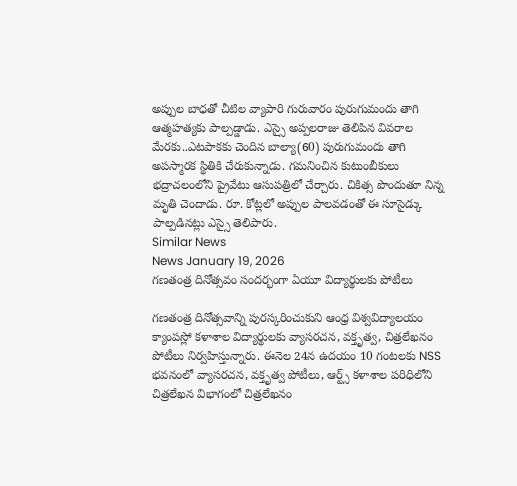అప్పుల బాధతో చీటిల వ్యాపారి గురువారం పురుగుమందు తాగి ఆత్మహత్యకు పాల్పడ్డాడు. ఎస్సై అప్పలరాజు తెలిపిన వివరాల మేరకు..ఎటపాకకు చెందిన బాల్యా(60) పురుగుమందు తాగి అపస్మారక స్థితికి చేరుకున్నాడు. గమనించిన కుటుంబీకులు భద్రాచలంలోని ప్రైవేటు ఆసుపత్రిలో చేర్చారు. చికిత్స పొందుతూ నిన్న మృతి చెందాడు. రూ. కోట్లలో అప్పుల పాలవడంతో ఈ సూసైడ్కు పాల్పడినట్లు ఎస్సై తెలిపారు.
Similar News
News January 19, 2026
గణతంత్ర దినోత్సవం సందర్భంగా ఏయూ విద్యార్థులకు పోటీలు

గణతంత్ర దినోత్సవాన్ని పురస్కరించుకుని ఆంధ్ర విశ్వవిద్యాలయం క్యాంపస్లో కళాశాల విద్యార్థులకు వ్యాసరచన, వక్తృత్వ, చిత్రలేఖనం పోటీలు నిర్వహిస్తున్నారు. ఈనెల 24న ఉదయం 10 గంటలకు NSS భవనంలో వ్యాసరచన, వక్తృత్వ పోటీలు, ఆర్ట్స్ కళాశాల పరిధిలోని చిత్రలేఖన విభాగంలో చిత్రలేఖనం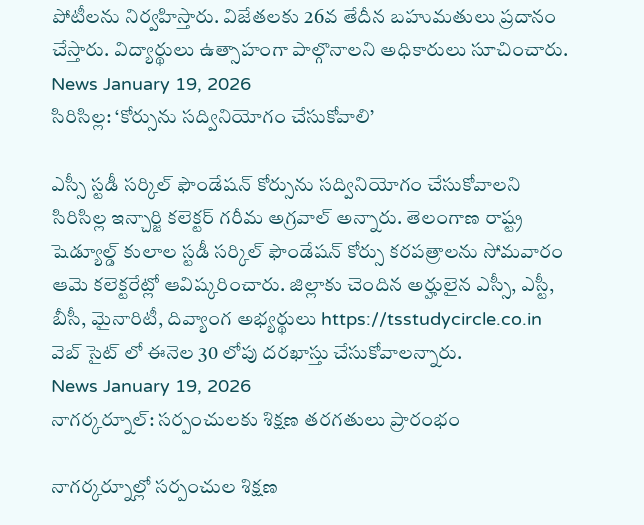పోటీలను నిర్వహిస్తారు. విజేతలకు 26వ తేదీన బహుమతులు ప్రదానం చేస్తారు. విద్యార్థులు ఉత్సాహంగా పాల్గొనాలని అధికారులు సూచించారు.
News January 19, 2026
సిరిసిల్ల: ‘కోర్సును సద్వినియోగం చేసుకోవాలి’

ఎస్సీ స్టడీ సర్కిల్ ఫౌండేషన్ కోర్సును సద్వినియోగం చేసుకోవాలని సిరిసిల్ల ఇన్చార్జి కలెక్టర్ గరీమ అగ్రవాల్ అన్నారు. తెలంగాణ రాష్ట్ర షెడ్యూల్డ్ కులాల స్టడీ సర్కిల్ ఫౌండేషన్ కోర్సు కరపత్రాలను సోమవారం ఆమె కలెక్టరేట్లో ఆవిష్కరించారు. జిల్లాకు చెందిన అర్హులైన ఎస్సీ, ఎస్టీ, బీసీ, మైనారిటీ, దివ్యాంగ అభ్యర్థులు https://tsstudycircle.co.in వెబ్ సైట్ లో ఈనెల 30 లోపు దరఖాస్తు చేసుకోవాలన్నారు.
News January 19, 2026
నాగర్కర్నూల్: సర్పంచులకు శిక్షణ తరగతులు ప్రారంభం

నాగర్కర్నూల్లో సర్పంచుల శిక్షణ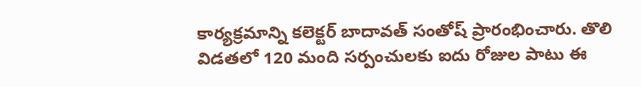కార్యక్రమాన్ని కలెక్టర్ బాదావత్ సంతోష్ ప్రారంభించారు. తొలి విడతలో 120 మంది సర్పంచులకు ఐదు రోజుల పాటు ఈ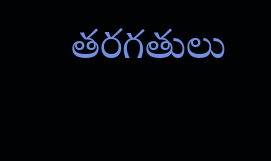తరగతులు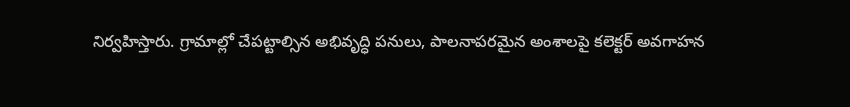నిర్వహిస్తారు. గ్రామాల్లో చేపట్టాల్సిన అభివృద్ధి పనులు, పాలనాపరమైన అంశాలపై కలెక్టర్ అవగాహన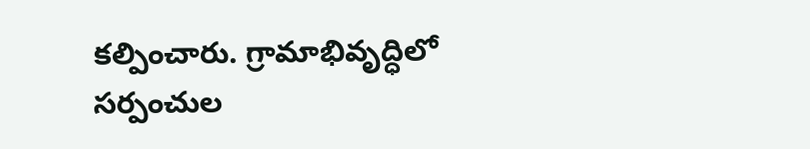కల్పించారు. గ్రామాభివృద్ధిలో సర్పంచుల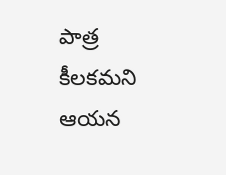పాత్ర కీలకమని ఆయన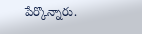పేర్కొన్నారు.